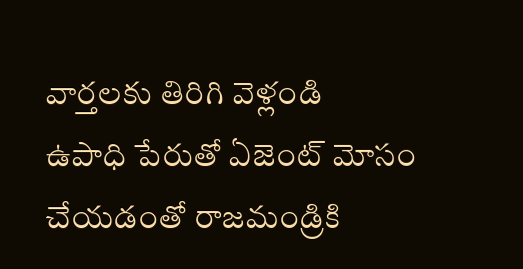వార్తలకు తిరిగి వెళ్లండి
ఉపాధి పేరుతో ఏజెంట్ మోసం చేయడంతో రాజమండ్రికి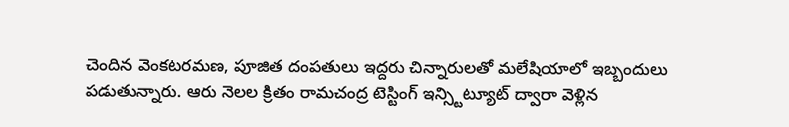చెందిన వెంకటరమణ, పూజిత దంపతులు ఇద్దరు చిన్నారులతో మలేషియాలో ఇబ్బందులు పడుతున్నారు. ఆరు నెలల క్రితం రామచంద్ర టెస్టింగ్ ఇన్స్టిట్యూట్ ద్వారా వెళ్లిన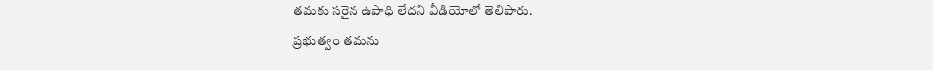తమకు సరైన ఉపాధి లేదని వీడియోలో తెలిపారు.
ప్రభుత్వం తమను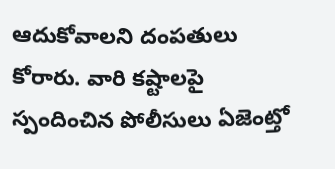ఆదుకోవాలని దంపతులు కోరారు. వారి కష్టాలపై స్పందించిన పోలీసులు ఏజెంట్తో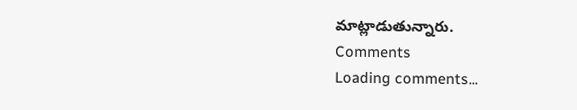మాట్లాడుతున్నారు.
Comments
Loading comments...